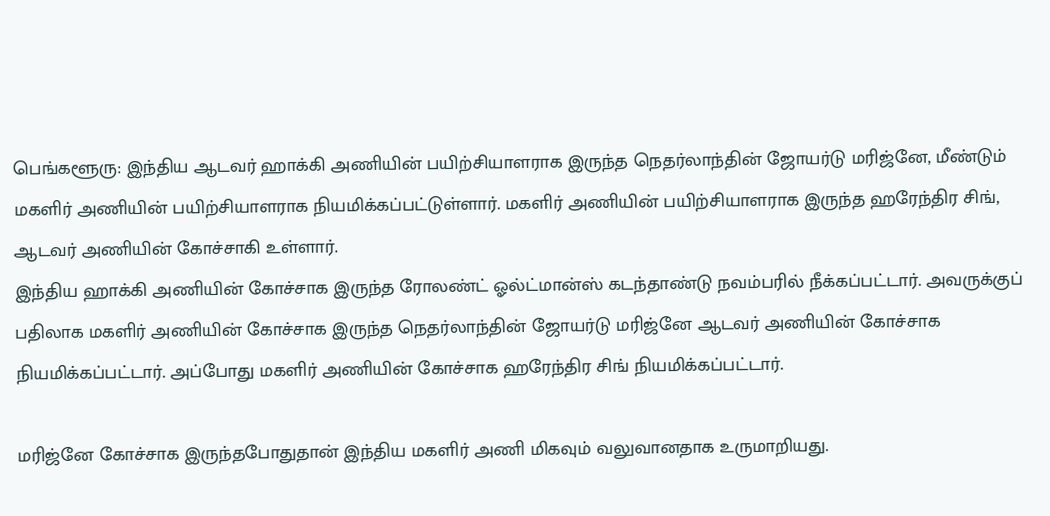பெங்களூரு: இந்திய ஆடவர் ஹாக்கி அணியின் பயிற்சியாளராக இருந்த நெதர்லாந்தின் ஜோயர்டு மரிஜ்னே, மீண்டும் மகளிர் அணியின் பயிற்சியாளராக நியமிக்கப்பட்டுள்ளார். மகளிர் அணியின் பயிற்சியாளராக இருந்த ஹரேந்திர சிங், ஆடவர் அணியின் கோச்சாகி உள்ளார்.
இந்திய ஹாக்கி அணியின் கோச்சாக இருந்த ரோலண்ட் ஓல்ட்மான்ஸ் கடந்தாண்டு நவம்பரில் நீக்கப்பட்டார். அவருக்குப் பதிலாக மகளிர் அணியின் கோச்சாக இருந்த நெதர்லாந்தின் ஜோயர்டு மரிஜ்னே ஆடவர் அணியின் கோச்சாக நியமிக்கப்பட்டார். அப்போது மகளிர் அணியின் கோச்சாக ஹரேந்திர சிங் நியமிக்கப்பட்டார்.

மரிஜ்னே கோச்சாக இருந்தபோதுதான் இந்திய மகளிர் அணி மிகவும் வலுவானதாக உருமாறியது.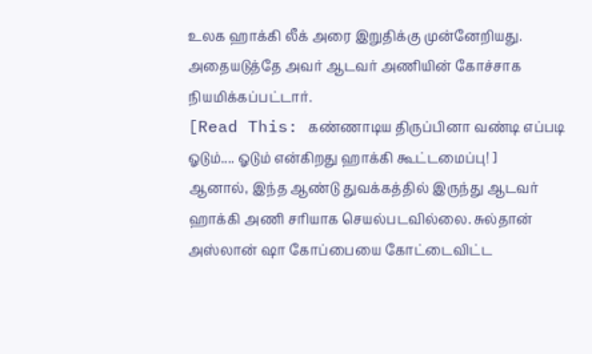உலக ஹாக்கி லீக் அரை இறுதிக்கு முன்னேறியது. அதையடுத்தே அவர் ஆடவர் அணியின் கோச்சாக நியமிக்கப்பட்டார்.
[Read This: கண்ணாடிய திருப்பினா வண்டி எப்படி ஓடும்.... ஓடும் என்கிறது ஹாக்கி கூட்டமைப்பு! ]
ஆனால், இந்த ஆண்டு துவக்கத்தில் இருந்து ஆடவர் ஹாக்கி அணி சரியாக செயல்படவில்லை. சுல்தான் அஸ்லான் ஷா கோப்பையை கோட்டைவிட்ட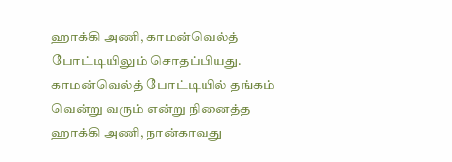ஹாக்கி அணி, காமன்வெல்த் போட்டியிலும் சொதப்பியது. காமன்வெல்த் போட்டியில் தங்கம் வென்று வரும் என்று நினைத்த ஹாக்கி அணி, நான்காவது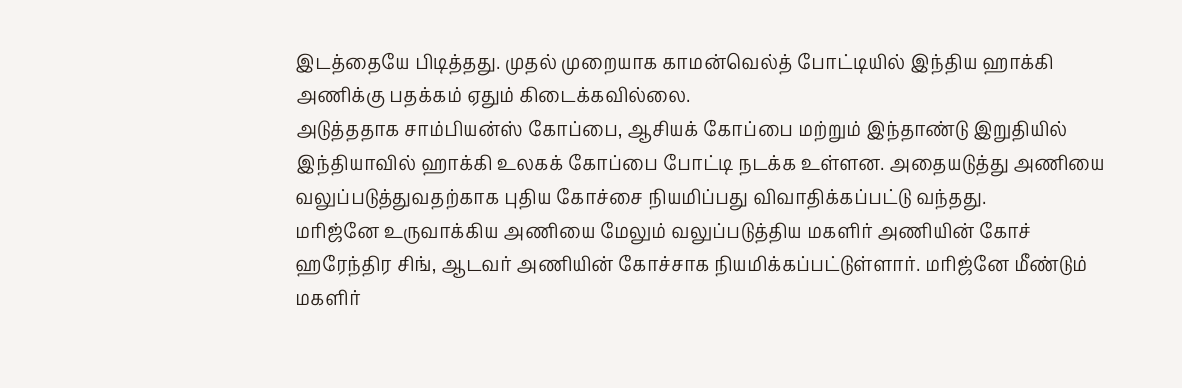இடத்தையே பிடித்தது. முதல் முறையாக காமன்வெல்த் போட்டியில் இந்திய ஹாக்கி அணிக்கு பதக்கம் ஏதும் கிடைக்கவில்லை.
அடுத்ததாக சாம்பியன்ஸ் கோப்பை, ஆசியக் கோப்பை மற்றும் இந்தாண்டு இறுதியில் இந்தியாவில் ஹாக்கி உலகக் கோப்பை போட்டி நடக்க உள்ளன. அதையடுத்து அணியை வலுப்படுத்துவதற்காக புதிய கோச்சை நியமிப்பது விவாதிக்கப்பட்டு வந்தது.
மரிஜ்னே உருவாக்கிய அணியை மேலும் வலுப்படுத்திய மகளிர் அணியின் கோச் ஹரேந்திர சிங், ஆடவர் அணியின் கோச்சாக நியமிக்கப்பட்டுள்ளார். மரிஜ்னே மீண்டும் மகளிர்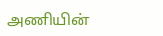அணியின்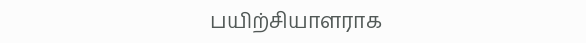பயிற்சியாளராக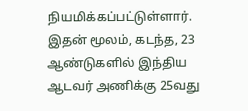நியமிக்கப்பட்டுள்ளார். இதன் மூலம், கடந்த, 23 ஆண்டுகளில் இந்திய ஆடவர் அணிக்கு 25வது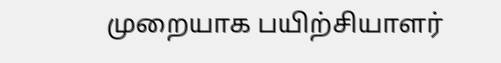முறையாக பயிற்சியாளர்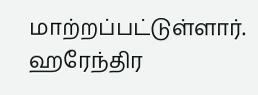மாற்றப்பட்டுள்ளார்.
ஹரேந்திர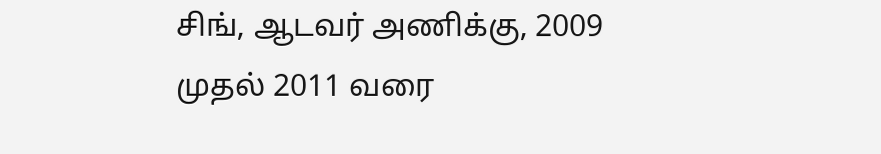சிங், ஆடவர் அணிக்கு, 2009 முதல் 2011 வரை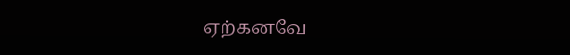ஏற்கனவே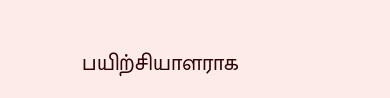பயிற்சியாளராக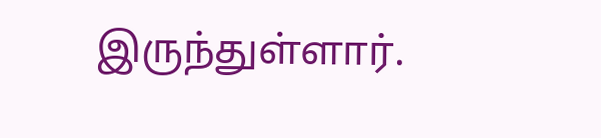இருந்துள்ளார்.